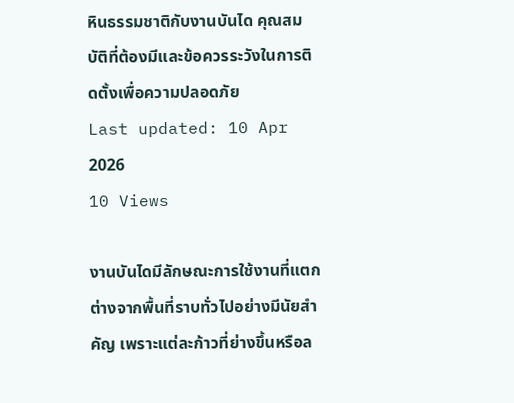หินธรรมชาติกับงานบันได คุณสมบัติที่ต้องมีและข้อควรระวังในการติดตั้งเพื่อความปลอดภัย
Last updated: 10 Apr 2026
10 Views

งานบันไดมีลักษณะการใช้งานที่แตกต่างจากพื้นที่ราบทั่วไปอย่างมีนัยสำคัญ เพราะแต่ละก้าวที่ย่างขึ้นหรือล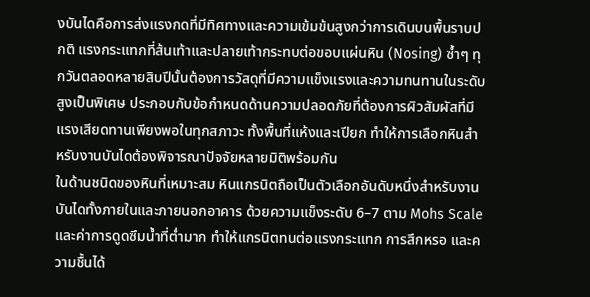งบันไดคือการส่งแรงกดที่มีทิศทางและความเข้มข้นสูงกว่าการเดินบนพื้นราบปกติ แรงกระแทกที่ส้นเท้าและปลายเท้ากระทบต่อขอบแผ่นหิน (Nosing) ซ้ำๆ ทุกวันตลอดหลายสิบปีนั้นต้องการวัสดุที่มีความแข็งแรงและความทนทานในระดับสูงเป็นพิเศษ ประกอบกับข้อกำหนดด้านความปลอดภัยที่ต้องการผิวสัมผัสที่มีแรงเสียดทานเพียงพอในทุกสภาวะ ทั้งพื้นที่แห้งและเปียก ทำให้การเลือกหินสำหรับงานบันไดต้องพิจารณาปัจจัยหลายมิติพร้อมกัน
ในด้านชนิดของหินที่เหมาะสม หินแกรนิตถือเป็นตัวเลือกอันดับหนึ่งสำหรับงานบันไดทั้งภายในและภายนอกอาคาร ด้วยความแข็งระดับ 6–7 ตาม Mohs Scale และค่าการดูดซึมน้ำที่ต่ำมาก ทำให้แกรนิตทนต่อแรงกระแทก การสึกหรอ และความชื้นได้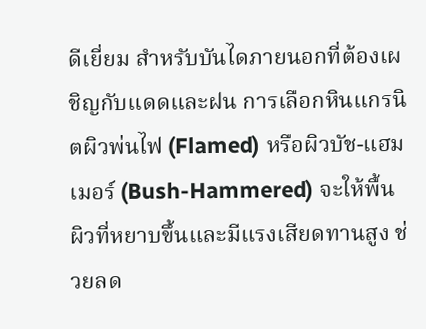ดีเยี่ยม สำหรับบันไดภายนอกที่ต้องเผชิญกับแดดและฝน การเลือกหินแกรนิตผิวพ่นไฟ (Flamed) หรือผิวบัช-แฮมเมอร์ (Bush-Hammered) จะให้พื้นผิวที่หยาบขึ้นและมีแรงเสียดทานสูง ช่วยลด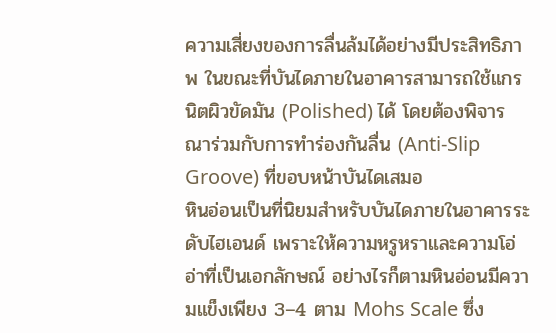ความเสี่ยงของการลื่นล้มได้อย่างมีประสิทธิภาพ ในขณะที่บันไดภายในอาคารสามารถใช้แกรนิตผิวขัดมัน (Polished) ได้ โดยต้องพิจารณาร่วมกับการทำร่องกันลื่น (Anti-Slip Groove) ที่ขอบหน้าบันไดเสมอ
หินอ่อนเป็นที่นิยมสำหรับบันไดภายในอาคารระดับไฮเอนด์ เพราะให้ความหรูหราและความโอ่อ่าที่เป็นเอกลักษณ์ อย่างไรก็ตามหินอ่อนมีความแข็งเพียง 3–4 ตาม Mohs Scale ซึ่ง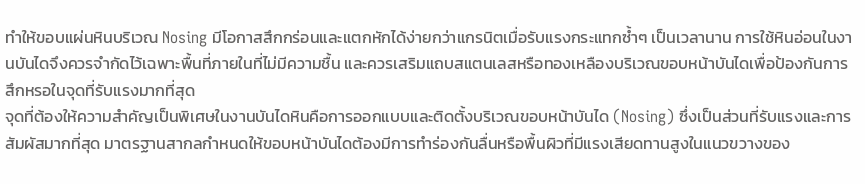ทำให้ขอบแผ่นหินบริเวณ Nosing มีโอกาสสึกกร่อนและแตกหักได้ง่ายกว่าแกรนิตเมื่อรับแรงกระแทกซ้ำๆ เป็นเวลานาน การใช้หินอ่อนในงานบันไดจึงควรจำกัดไว้เฉพาะพื้นที่ภายในที่ไม่มีความชื้น และควรเสริมแถบสแตนเลสหรือทองเหลืองบริเวณขอบหน้าบันไดเพื่อป้องกันการสึกหรอในจุดที่รับแรงมากที่สุด
จุดที่ต้องให้ความสำคัญเป็นพิเศษในงานบันไดหินคือการออกแบบและติดตั้งบริเวณขอบหน้าบันได (Nosing) ซึ่งเป็นส่วนที่รับแรงและการสัมผัสมากที่สุด มาตรฐานสากลกำหนดให้ขอบหน้าบันไดต้องมีการทำร่องกันลื่นหรือพื้นผิวที่มีแรงเสียดทานสูงในแนวขวางของ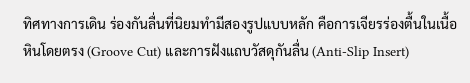ทิศทางการเดิน ร่องกันลื่นที่นิยมทำมีสองรูปแบบหลัก คือการเจียรร่องตื้นในเนื้อหินโดยตรง (Groove Cut) และการฝังแถบวัสดุกันลื่น (Anti-Slip Insert)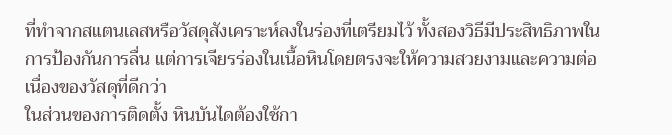ที่ทำจากสแตนเลสหรือวัสดุสังเคราะห์ลงในร่องที่เตรียมไว้ ทั้งสองวิธีมีประสิทธิภาพในการป้องกันการลื่น แต่การเจียรร่องในเนื้อหินโดยตรงจะให้ความสวยงามและความต่อเนื่องของวัสดุที่ดีกว่า
ในส่วนของการติดตั้ง หินบันไดต้องใช้กา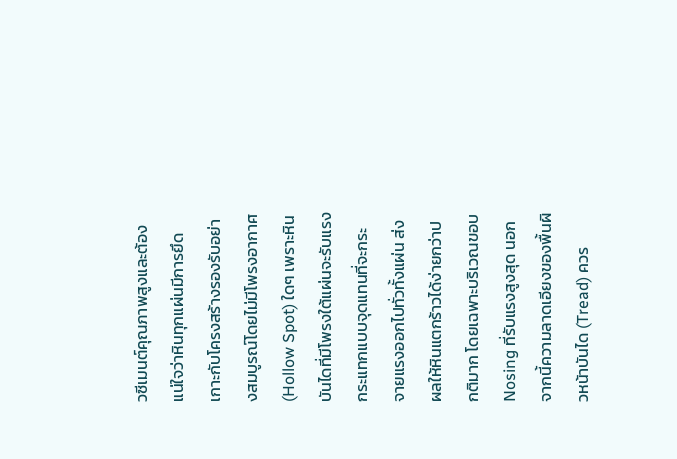วซีเมนต์คุณภาพสูงและต้องแน่ใจว่าหินทุกแผ่นมีการยึดเกาะกับโครงสร้างรองรับอย่างสมบูรณ์โดยไม่มีโพรงอากาศ (Hollow Spot) ใดๆ เพราะหินบันไดที่มีโพรงใต้แผ่นจะรับแรงกระแทกแบบจุดแทนที่จะกระจายแรงออกไปทั่วทั้งแผ่น ส่งผลให้หินแตกร้าวได้ง่ายกว่าปกติมาก โดยเฉพาะบริเวณขอบ Nosing ที่รับแรงสูงสุด นอกจากนี้ความลาดเอียงของพื้นผิวหน้าบันได (Tread) ควร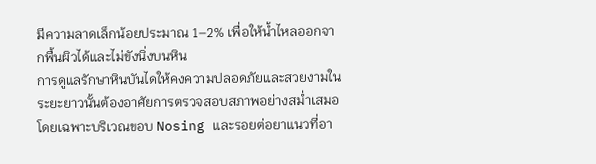มีความลาดเล็กน้อยประมาณ 1–2% เพื่อให้น้ำไหลออกจากพื้นผิวได้และไม่ขังนิ่งบนหิน
การดูแลรักษาหินบันไดให้คงความปลอดภัยและสวยงามในระยะยาวนั้นต้องอาศัยการตรวจสอบสภาพอย่างสม่ำเสมอ โดยเฉพาะบริเวณขอบ Nosing และรอยต่อยาแนวที่อา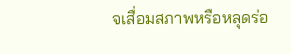จเสื่อมสภาพหรือหลุดร่อ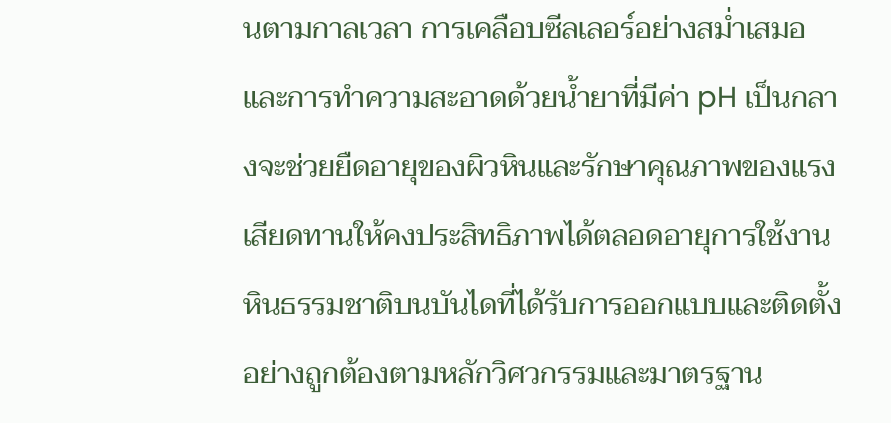นตามกาลเวลา การเคลือบซีลเลอร์อย่างสม่ำเสมอและการทำความสะอาดด้วยน้ำยาที่มีค่า pH เป็นกลางจะช่วยยืดอายุของผิวหินและรักษาคุณภาพของแรงเสียดทานให้คงประสิทธิภาพได้ตลอดอายุการใช้งาน
หินธรรมชาติบนบันไดที่ได้รับการออกแบบและติดตั้งอย่างถูกต้องตามหลักวิศวกรรมและมาตรฐาน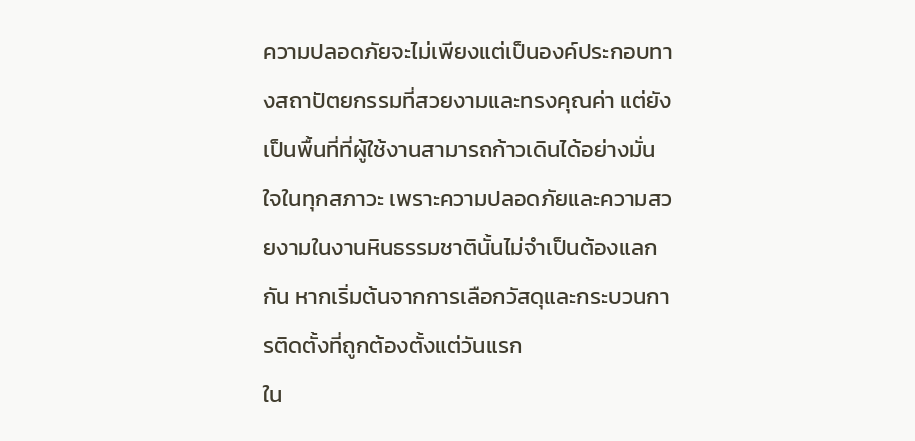ความปลอดภัยจะไม่เพียงแต่เป็นองค์ประกอบทางสถาปัตยกรรมที่สวยงามและทรงคุณค่า แต่ยังเป็นพื้นที่ที่ผู้ใช้งานสามารถก้าวเดินได้อย่างมั่นใจในทุกสภาวะ เพราะความปลอดภัยและความสวยงามในงานหินธรรมชาตินั้นไม่จำเป็นต้องแลกกัน หากเริ่มต้นจากการเลือกวัสดุและกระบวนการติดตั้งที่ถูกต้องตั้งแต่วันแรก
ใน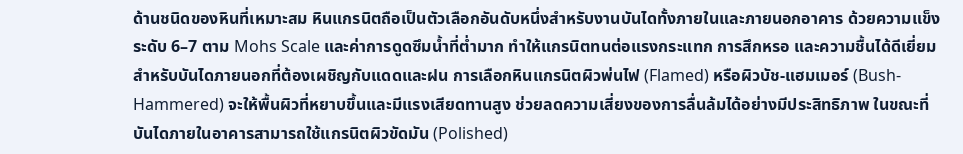ด้านชนิดของหินที่เหมาะสม หินแกรนิตถือเป็นตัวเลือกอันดับหนึ่งสำหรับงานบันไดทั้งภายในและภายนอกอาคาร ด้วยความแข็งระดับ 6–7 ตาม Mohs Scale และค่าการดูดซึมน้ำที่ต่ำมาก ทำให้แกรนิตทนต่อแรงกระแทก การสึกหรอ และความชื้นได้ดีเยี่ยม สำหรับบันไดภายนอกที่ต้องเผชิญกับแดดและฝน การเลือกหินแกรนิตผิวพ่นไฟ (Flamed) หรือผิวบัช-แฮมเมอร์ (Bush-Hammered) จะให้พื้นผิวที่หยาบขึ้นและมีแรงเสียดทานสูง ช่วยลดความเสี่ยงของการลื่นล้มได้อย่างมีประสิทธิภาพ ในขณะที่บันไดภายในอาคารสามารถใช้แกรนิตผิวขัดมัน (Polished)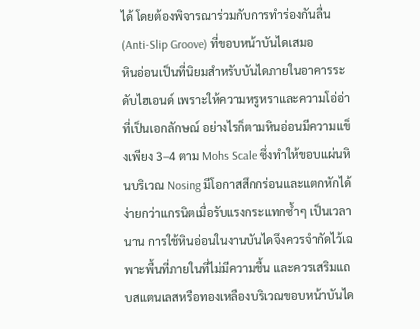ได้ โดยต้องพิจารณาร่วมกับการทำร่องกันลื่น (Anti-Slip Groove) ที่ขอบหน้าบันไดเสมอ
หินอ่อนเป็นที่นิยมสำหรับบันไดภายในอาคารระดับไฮเอนด์ เพราะให้ความหรูหราและความโอ่อ่าที่เป็นเอกลักษณ์ อย่างไรก็ตามหินอ่อนมีความแข็งเพียง 3–4 ตาม Mohs Scale ซึ่งทำให้ขอบแผ่นหินบริเวณ Nosing มีโอกาสสึกกร่อนและแตกหักได้ง่ายกว่าแกรนิตเมื่อรับแรงกระแทกซ้ำๆ เป็นเวลานาน การใช้หินอ่อนในงานบันไดจึงควรจำกัดไว้เฉพาะพื้นที่ภายในที่ไม่มีความชื้น และควรเสริมแถบสแตนเลสหรือทองเหลืองบริเวณขอบหน้าบันได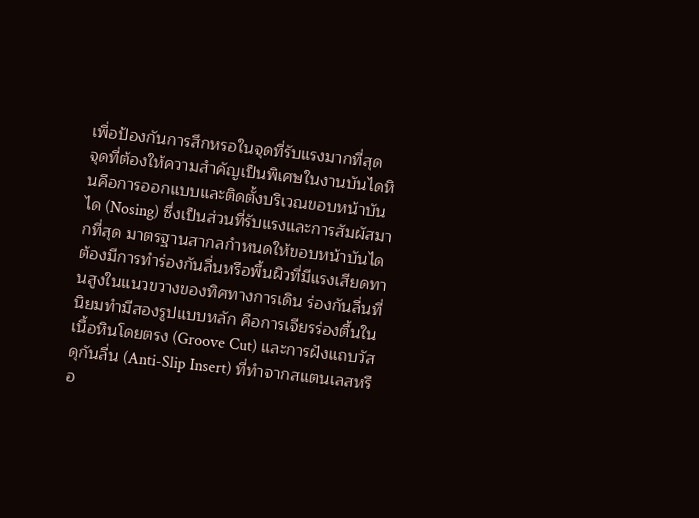เพื่อป้องกันการสึกหรอในจุดที่รับแรงมากที่สุด
จุดที่ต้องให้ความสำคัญเป็นพิเศษในงานบันไดหินคือการออกแบบและติดตั้งบริเวณขอบหน้าบันได (Nosing) ซึ่งเป็นส่วนที่รับแรงและการสัมผัสมากที่สุด มาตรฐานสากลกำหนดให้ขอบหน้าบันไดต้องมีการทำร่องกันลื่นหรือพื้นผิวที่มีแรงเสียดทานสูงในแนวขวางของทิศทางการเดิน ร่องกันลื่นที่นิยมทำมีสองรูปแบบหลัก คือการเจียรร่องตื้นในเนื้อหินโดยตรง (Groove Cut) และการฝังแถบวัสดุกันลื่น (Anti-Slip Insert) ที่ทำจากสแตนเลสหรือ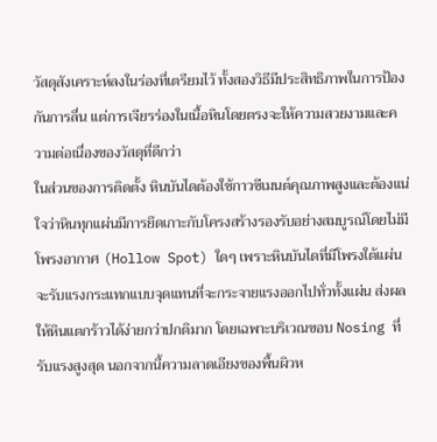วัสดุสังเคราะห์ลงในร่องที่เตรียมไว้ ทั้งสองวิธีมีประสิทธิภาพในการป้องกันการลื่น แต่การเจียรร่องในเนื้อหินโดยตรงจะให้ความสวยงามและความต่อเนื่องของวัสดุที่ดีกว่า
ในส่วนของการติดตั้ง หินบันไดต้องใช้กาวซีเมนต์คุณภาพสูงและต้องแน่ใจว่าหินทุกแผ่นมีการยึดเกาะกับโครงสร้างรองรับอย่างสมบูรณ์โดยไม่มีโพรงอากาศ (Hollow Spot) ใดๆ เพราะหินบันไดที่มีโพรงใต้แผ่นจะรับแรงกระแทกแบบจุดแทนที่จะกระจายแรงออกไปทั่วทั้งแผ่น ส่งผลให้หินแตกร้าวได้ง่ายกว่าปกติมาก โดยเฉพาะบริเวณขอบ Nosing ที่รับแรงสูงสุด นอกจากนี้ความลาดเอียงของพื้นผิวห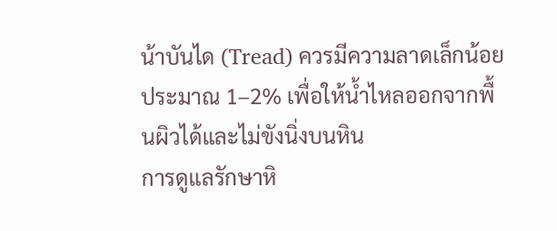น้าบันได (Tread) ควรมีความลาดเล็กน้อยประมาณ 1–2% เพื่อให้น้ำไหลออกจากพื้นผิวได้และไม่ขังนิ่งบนหิน
การดูแลรักษาหิ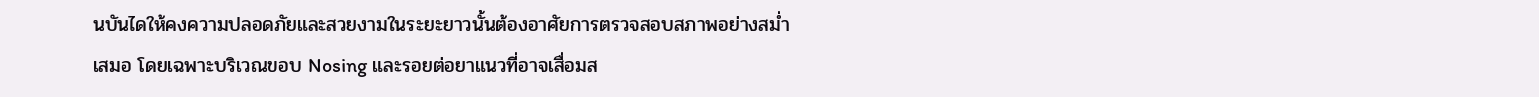นบันไดให้คงความปลอดภัยและสวยงามในระยะยาวนั้นต้องอาศัยการตรวจสอบสภาพอย่างสม่ำเสมอ โดยเฉพาะบริเวณขอบ Nosing และรอยต่อยาแนวที่อาจเสื่อมส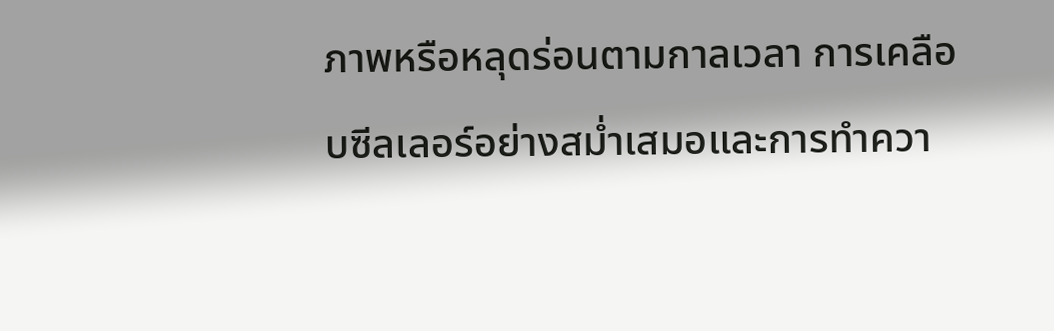ภาพหรือหลุดร่อนตามกาลเวลา การเคลือบซีลเลอร์อย่างสม่ำเสมอและการทำควา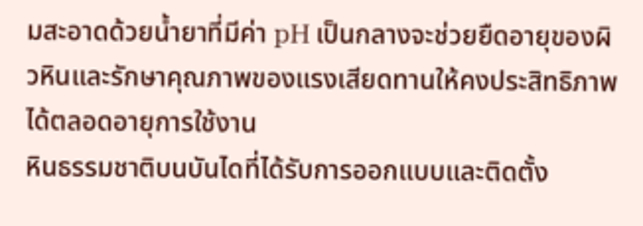มสะอาดด้วยน้ำยาที่มีค่า pH เป็นกลางจะช่วยยืดอายุของผิวหินและรักษาคุณภาพของแรงเสียดทานให้คงประสิทธิภาพได้ตลอดอายุการใช้งาน
หินธรรมชาติบนบันไดที่ได้รับการออกแบบและติดตั้ง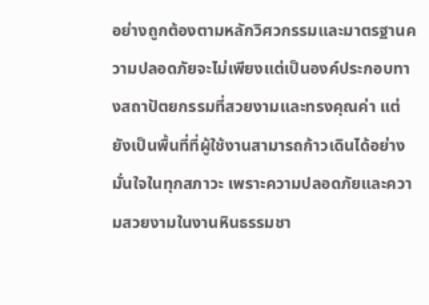อย่างถูกต้องตามหลักวิศวกรรมและมาตรฐานความปลอดภัยจะไม่เพียงแต่เป็นองค์ประกอบทางสถาปัตยกรรมที่สวยงามและทรงคุณค่า แต่ยังเป็นพื้นที่ที่ผู้ใช้งานสามารถก้าวเดินได้อย่างมั่นใจในทุกสภาวะ เพราะความปลอดภัยและความสวยงามในงานหินธรรมชา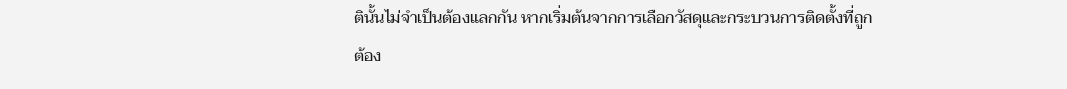ตินั้นไม่จำเป็นต้องแลกกัน หากเริ่มต้นจากการเลือกวัสดุและกระบวนการติดตั้งที่ถูกต้อง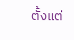ตั้งแต่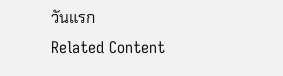วันแรก
Related Content